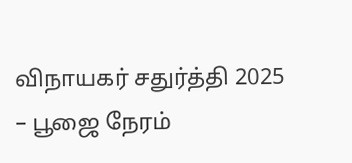விநாயகர் சதுர்த்தி 2025 – பூஜை நேரம்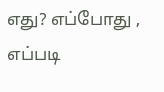எது? எப்போது , எப்படி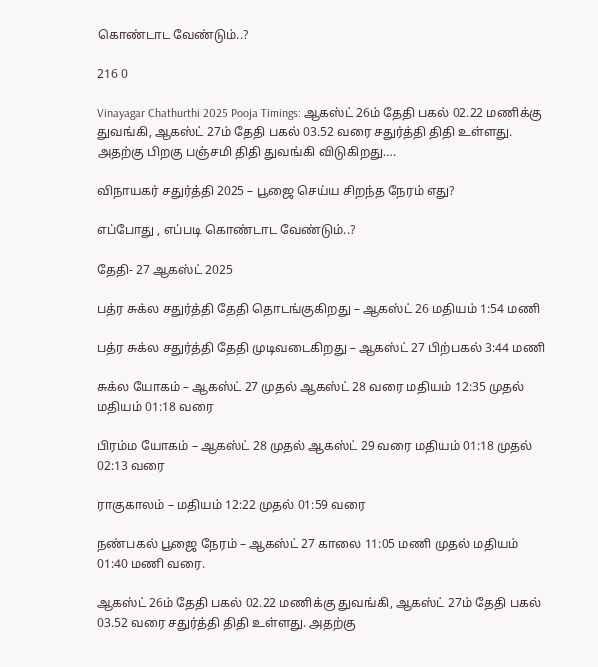கொண்டாட வேண்டும்..?

216 0

Vinayagar Chathurthi 2025 Pooja Timings: ஆகஸ்ட் 26ம் தேதி பகல் 02.22 மணிக்கு துவங்கி, ஆகஸ்ட் 27ம் தேதி பகல் 03.52 வரை சதுர்த்தி திதி உள்ளது. அதற்கு பிறகு பஞ்சமி திதி துவங்கி விடுகிறது….

விநாயகர் சதுர்த்தி 2025 – பூஜை செய்ய சிறந்த நேரம் எது?

எப்போது , எப்படி கொண்டாட வேண்டும்..?

தேதி- 27 ஆகஸ்ட் 2025

பத்ர சுக்ல சதுர்த்தி தேதி தொடங்குகிறது – ஆகஸ்ட் 26 மதியம் 1:54 மணி

பத்ர சுக்ல சதுர்த்தி தேதி முடிவடைகிறது – ஆகஸ்ட் 27 பிற்பகல் 3:44 மணி

சுக்ல யோகம் – ஆகஸ்ட் 27 முதல் ஆகஸ்ட் 28 வரை மதியம் 12:35 முதல் மதியம் 01:18 வரை

பிரம்ம யோகம் – ஆகஸ்ட் 28 முதல் ஆகஸ்ட் 29 வரை மதியம் 01:18 முதல் 02:13 வரை

ராகுகாலம் – மதியம் 12:22 முதல் 01:59 வரை

நண்பகல் பூஜை நேரம் – ஆகஸ்ட் 27 காலை 11:05 மணி முதல் மதியம் 01:40 மணி வரை.

ஆகஸ்ட் 26ம் தேதி பகல் 02.22 மணிக்கு துவங்கி, ஆகஸ்ட் 27ம் தேதி பகல் 03.52 வரை சதுர்த்தி திதி உள்ளது. அதற்கு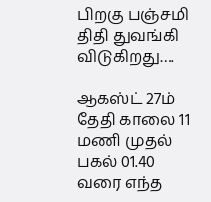பிறகு பஞ்சமி திதி துவங்கி விடுகிறது….

ஆகஸ்ட் 27ம் தேதி காலை 11 மணி முதல் பகல் 01.40 வரை எந்த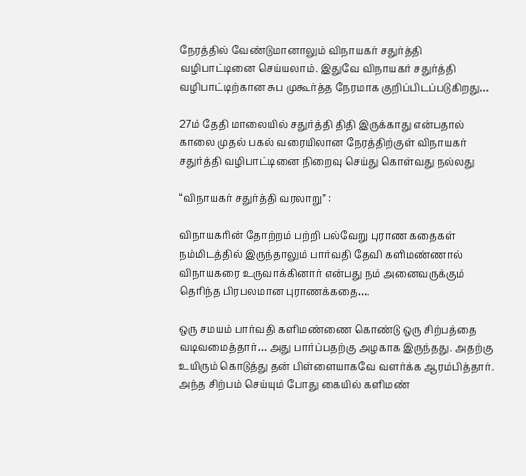நேரத்தில் வேண்டுமானாலும் விநாயகர் சதுர்த்தி வழிபாட்டினை செய்யலாம். இதுவே விநாயகர் சதுர்த்தி வழிபாட்டிற்கான சுப முகூர்த்த நேரமாக குறிப்பிடப்படுகிறது…

27ம் தேதி மாலையில் சதுர்த்தி திதி இருக்காது என்பதால் காலை முதல் பகல் வரையிலான நேரத்திற்குள் விநாயகர் சதுர்த்தி வழிபாட்டினை நிறைவு செய்து கொள்வது நல்லது

“விநாயகர் சதுர்த்தி வரலாறு” :

விநாயகரின் தோற்றம் பற்றி பல்வேறு புராண கதைகள் நம்மிடத்தில் இருந்தாலும் பார்வதி தேவி களிமண்ணால் விநாயகரை உருவாக்கினார் என்பது நம் அனைவருக்கும் தெரிந்த பிரபலமான புராணக்கதை….

ஒரு சமயம் பார்வதி களிமண்ணை கொண்டு ஒரு சிற்பத்தை வடிவமைத்தார்… அது பார்ப்பதற்கு அழகாக இருந்தது. அதற்கு உயிரும் கொடுத்து தன் பிள்ளையாகவே வளர்க்க ஆரம்பித்தார். அந்த சிற்பம் செய்யும் போது கையில் களிமண்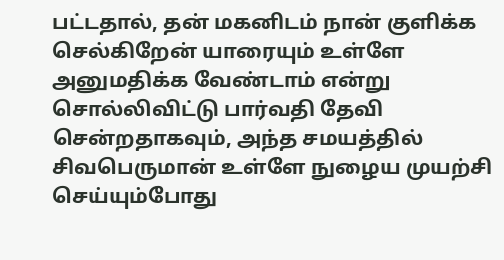பட்டதால், தன் மகனிடம் நான் குளிக்க செல்கிறேன் யாரையும் உள்ளே அனுமதிக்க வேண்டாம் என்று சொல்லிவிட்டு பார்வதி தேவி சென்றதாகவும், அந்த சமயத்தில் சிவபெருமான் உள்ளே நுழைய முயற்சி செய்யும்போது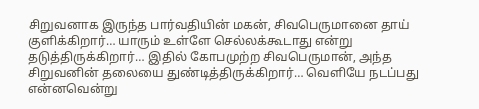சிறுவனாக இருந்த பார்வதியின் மகன், சிவபெருமானை தாய் குளிக்கிறார்… யாரும் உள்ளே செல்லக்கூடாது என்று தடுத்திருக்கிறார்… இதில் கோபமுற்ற சிவபெருமான், அந்த சிறுவனின் தலையை துண்டித்திருக்கிறார்… வெளியே நடப்பது என்னவென்று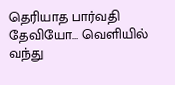தெரியாத பார்வதி தேவியோ… வெளியில் வந்து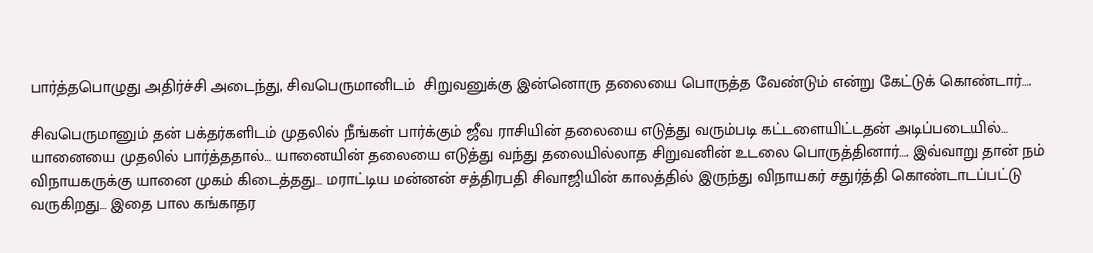பார்த்தபொழுது அதிர்ச்சி அடைந்து, சிவபெருமானிடம்  சிறுவனுக்கு இன்னொரு தலையை பொருத்த வேண்டும் என்று கேட்டுக் கொண்டார்….

சிவபெருமானும் தன் பக்தர்களிடம் முதலில் நீங்கள் பார்க்கும் ஜீவ ராசியின் தலையை எடுத்து வரும்படி கட்டளையிட்டதன் அடிப்படையில்… யானையை முதலில் பார்த்ததால்… யானையின் தலையை எடுத்து வந்து தலையில்லாத சிறுவனின் உடலை பொருத்தினார்…. இவ்வாறு தான் நம் விநாயகருக்கு யானை முகம் கிடைத்தது… மராட்டிய மன்னன் சத்திரபதி சிவாஜியின் காலத்தில் இருந்து விநாயகர் சதுர்த்தி கொண்டாடப்பட்டு வருகிறது… இதை பால கங்காதர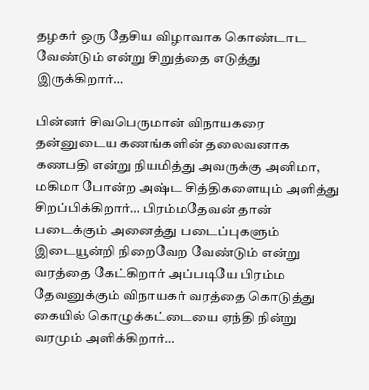தழகர் ஒரு தேசிய விழாவாக கொண்டாட வேண்டும் என்று சிறுத்தை எடுத்து இருக்கிறார்…

பின்னர் சிவபெருமான் விநாயகரை தன்னுடைய கணங்களின் தலைவனாக கணபதி என்று நியமித்து அவருக்கு அனிமா, மகிமா போன்ற அஷ்ட சித்திகளையும் அளித்து சிறப்பிக்கிறார்… பிரம்மதேவன் தான் படைக்கும் அனைத்து படைப்புகளும் இடையூன்றி நிறைவேற வேண்டும் என்று வரத்தை கேட்கிறார் அப்படியே பிரம்ம தேவனுக்கும் விநாயகர் வரத்தை கொடுத்து கையில் கொழுக்கட்டையை ஏந்தி நின்று வரமும் அளிக்கிறார்…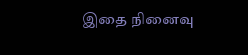இதை நினைவு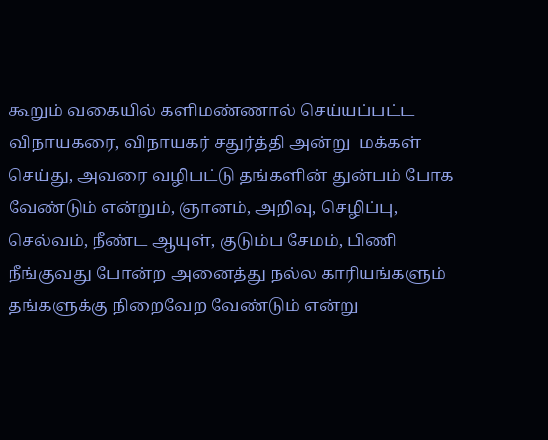கூறும் வகையில் களிமண்ணால் செய்யப்பட்ட விநாயகரை, விநாயகர் சதுர்த்தி அன்று  மக்கள் செய்து, அவரை வழிபட்டு தங்களின் துன்பம் போக வேண்டும் என்றும், ஞானம், அறிவு, செழிப்பு, செல்வம், நீண்ட ஆயுள், குடும்ப சேமம், பிணி நீங்குவது போன்ற அனைத்து நல்ல காரியங்களும் தங்களுக்கு நிறைவேற வேண்டும் என்று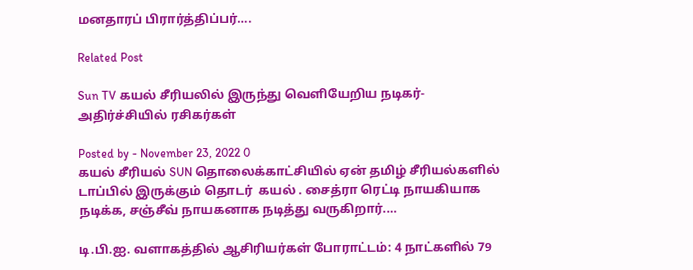மனதாரப் பிரார்த்திப்பர்….

Related Post

Sun TV கயல் சீரியலில் இருந்து வெளியேறிய நடிகர்- அதிர்ச்சியில் ரசிகர்கள்

Posted by - November 23, 2022 0
கயல் சீரியல் SUN தொலைக்காட்சியில் ஏன் தமிழ் சீரியல்களில் டாப்பில் இருக்கும் தொடர்  கயல் . சைத்ரா ரெட்டி நாயகியாக நடிக்க, சஞ்சீவ் நாயகனாக நடித்து வருகிறார்.…

டி.பி.ஐ. வளாகத்தில் ஆசிரியர்கள் போராட்டம்: 4 நாட்களில் 79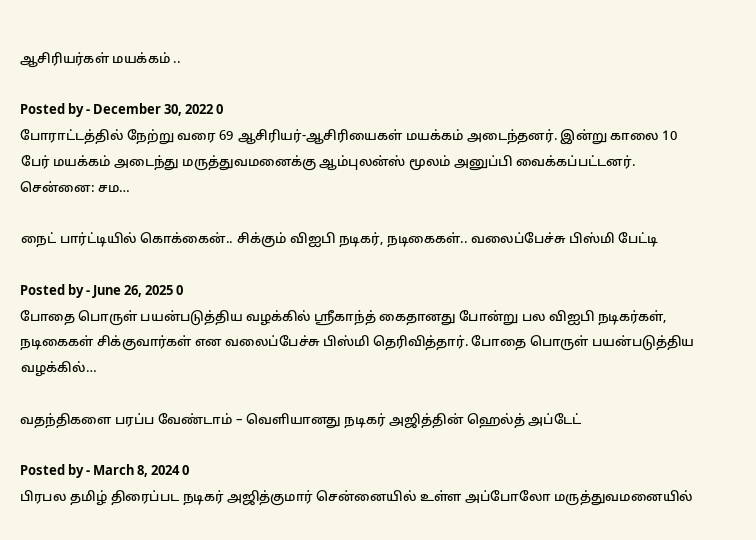ஆசிரியர்கள் மயக்கம் ..

Posted by - December 30, 2022 0
போராட்டத்தில் நேற்று வரை 69 ஆசிரியர்-ஆசிரியைகள் மயக்கம் அடைந்தனர். இன்று காலை 10 பேர் மயக்கம் அடைந்து மருத்துவமனைக்கு ஆம்புலன்ஸ் மூலம் அனுப்பி வைக்கப்பட்டனர். சென்னை: சம…

நைட் பார்ட்டியில் கொக்கைன்.. சிக்கும் விஐபி நடிகர், நடிகைகள்.. வலைப்பேச்சு பிஸ்மி பேட்டி

Posted by - June 26, 2025 0
போதை பொருள் பயன்படுத்திய வழக்கில் ஸ்ரீகாந்த் கைதானது போன்று பல விஐபி நடிகர்கள், நடிகைகள் சிக்குவார்கள் என வலைப்பேச்சு பிஸ்மி தெரிவித்தார். போதை பொருள் பயன்படுத்திய வழக்கில்…

வதந்திகளை பரப்ப வேண்டாம் – வெளியானது நடிகர் அஜித்தின் ஹெல்த் அப்டேட்

Posted by - March 8, 2024 0
பிரபல தமிழ் திரைப்பட நடிகர் அஜித்குமார் சென்னையில் உள்ள அப்போலோ மருத்துவமனையில்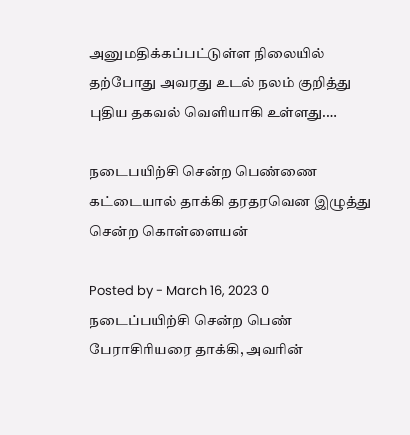அனுமதிக்கப்பட்டுள்ள நிலையில் தற்போது அவரது உடல் நலம் குறித்து புதிய தகவல் வெளியாகி உள்ளது.…

நடைபயிற்சி சென்ற பெண்ணை கட்டையால் தாக்கி தரதரவென இழுத்து சென்ற கொள்ளையன்

Posted by - March 16, 2023 0
நடைப்பயிற்சி சென்ற பெண் பேராசிரியரை தாக்கி, அவரின்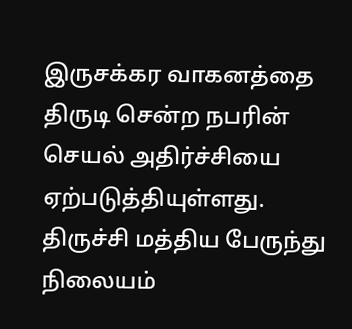இருசக்கர வாகனத்தை திருடி சென்ற நபரின் செயல் அதிர்ச்சியை ஏற்படுத்தியுள்ளது. திருச்சி மத்திய பேருந்து நிலையம்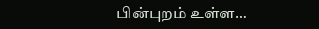பின்புறம் உள்ள…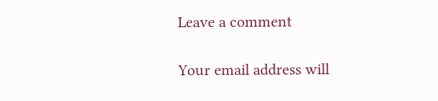Leave a comment

Your email address will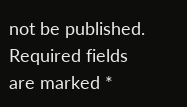not be published. Required fields are marked *